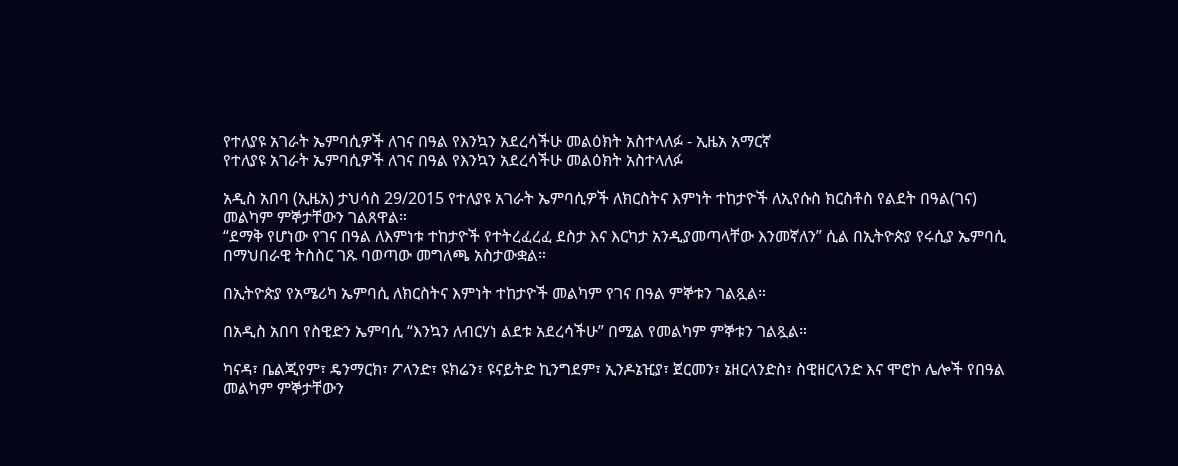የተለያዩ አገራት ኤምባሲዎች ለገና በዓል የእንኳን አደረሳችሁ መልዕክት አስተላለፉ - ኢዜአ አማርኛ
የተለያዩ አገራት ኤምባሲዎች ለገና በዓል የእንኳን አደረሳችሁ መልዕክት አስተላለፉ

አዲስ አበባ (ኢዜአ) ታህሳስ 29/2015 የተለያዩ አገራት ኤምባሲዎች ለክርስትና እምነት ተከታዮች ለኢየሱስ ክርስቶስ የልደት በዓል(ገና) መልካም ምኞታቸውን ገልጸዋል።
“ደማቅ የሆነው የገና በዓል ለእምነቱ ተከታዮች የተትረፈረፈ ደስታ እና እርካታ አንዲያመጣላቸው እንመኛለን” ሲል በኢትዮጵያ የሩሲያ ኤምባሲ በማህበራዊ ትስስር ገጹ ባወጣው መግለጫ አስታውቋል።

በኢትዮጵያ የአሜሪካ ኤምባሲ ለክርስትና እምነት ተከታዮች መልካም የገና በዓል ምኞቱን ገልጿል።

በአዲስ አበባ የስዊድን ኤምባሲ “እንኳን ለብርሃነ ልደቱ አደረሳችሁ” በሚል የመልካም ምኞቱን ገልጿል።

ካናዳ፣ ቤልጂየም፣ ዴንማርክ፣ ፖላንድ፣ ዩክሬን፣ ዩናይትድ ኪንግደም፣ ኢንዶኔዢያ፣ ጀርመን፣ ኔዘርላንድስ፣ ስዊዘርላንድ እና ሞሮኮ ሌሎች የበዓል መልካም ምኞታቸውን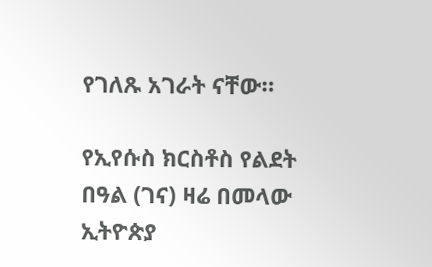የገለጹ አገራት ናቸው።

የኢየሱስ ክርስቶስ የልደት በዓል (ገና) ዛሬ በመላው ኢትዮጵያ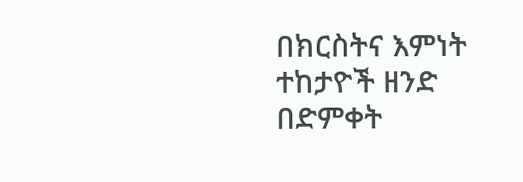በክርስትና እምነት ተከታዮች ዘንድ በድምቀት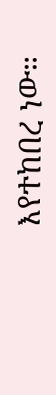እየተከበረ ነው።